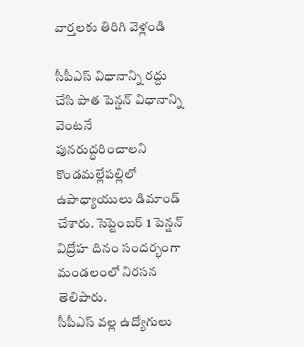వార్తలకు తిరిగి వెళ్లండి

సీపీఎస్ విధానాన్ని రద్దు చేసి పాత పెన్షన్ విధానాన్ని వెంటనే పునరుద్ధరించాలని కొండమల్లేపల్లిలో ఉపాధ్యాయులు డిమాండ్ చేశారు. సెప్టెంబర్ 1 పెన్షన్ విద్రోహ దినం సందర్భంగా మండలంలో నిరసన తెలిపారు.
సీపీఎస్ వల్ల ఉద్యోగులు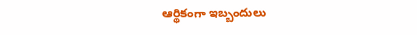ఆర్థికంగా ఇబ్బందులు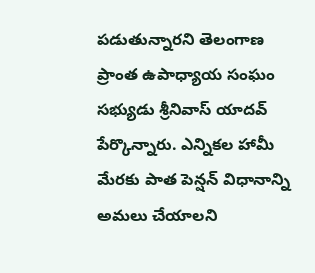పడుతున్నారని తెలంగాణ ప్రాంత ఉపాధ్యాయ సంఘం సభ్యుడు శ్రీనివాస్ యాదవ్ పేర్కొన్నారు. ఎన్నికల హామీ మేరకు పాత పెన్షన్ విధానాన్ని అమలు చేయాలని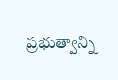ప్రభుత్వాన్ని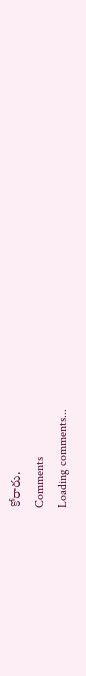కోరారు.
Comments
Loading comments...